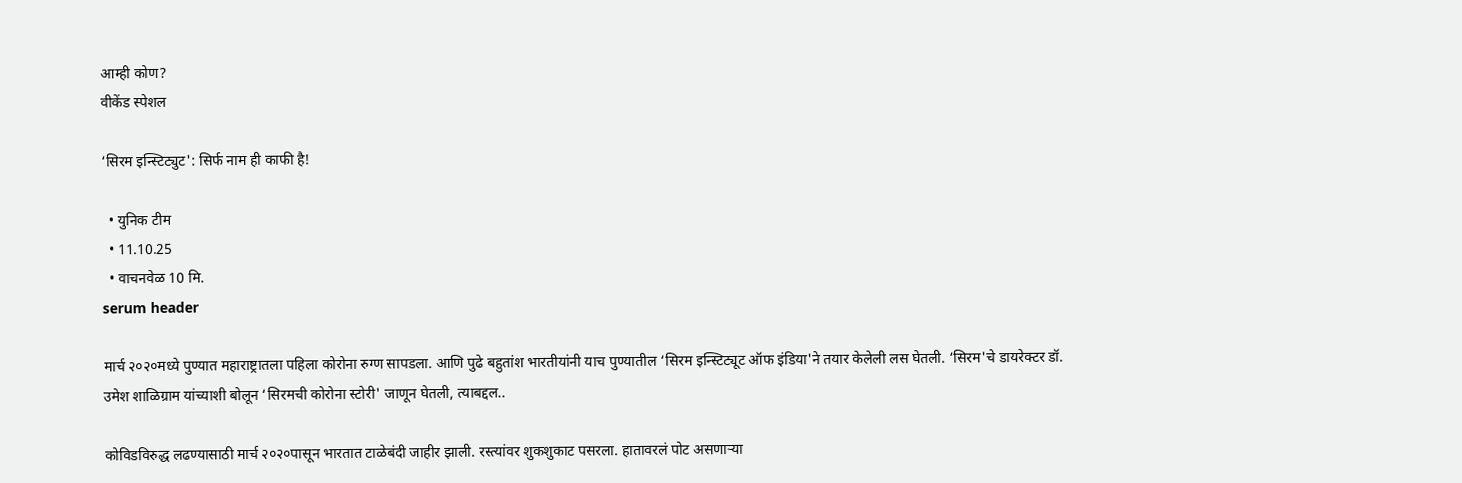आम्ही कोण?
वीकेंड स्पेशल

‘सिरम इन्स्टिट्युट': सिर्फ नाम ही काफी है!

  • युनिक टीम
  • 11.10.25
  • वाचनवेळ 10 मि.
serum header

मार्च २०२०मध्ये पुण्यात महाराष्ट्रातला पहिला कोरोना रुग्ण सापडला. आणि पुढे बहुतांश भारतीयांनी याच पुण्यातील ‘सिरम इन्स्टिट्यूट ऑफ इंडिया'ने तयार केलेली लस घेतली. ‘सिरम'चे डायरेक्टर डॉ. उमेश शाळिग्राम यांच्याशी बोलून ‘सिरमची कोरोना स्टोरी' जाणून घेतली, त्याबद्दल..

कोविडविरुद्ध लढण्यासाठी मार्च २०२०पासून भारतात टाळेबंदी जाहीर झाली. रस्त्यांवर शुकशुकाट पसरला. हातावरलं पोट असणाऱ्या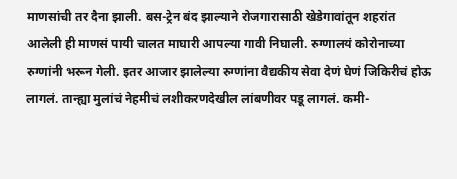माणसांची तर दैना झाली. बस-ट्रेन बंद झाल्याने रोजगारासाठी खेडेगावांतून शहरांत आलेली ही माणसं पायी चालत माघारी आपल्या गावी निघाली. रुग्णालयं कोरोनाच्या रुग्णांनी भरून गेली. इतर आजार झालेल्या रुग्णांना वैद्यकीय सेवा देणं घेणं जिकिरीचं होऊ लागलं. तान्ह्या मुलांचं नेहमीचं लशीकरणदेखील लांबणीवर पडू लागलं. कमी-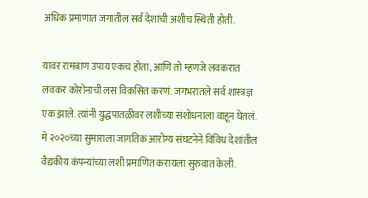अधिक प्रमाणात जगातील सर्व देशांची अशीच स्थिती होती.

यावर रामबाण उपाय एकच होता, आणि तो म्हणजे लवकरात लवकर कोरोनाची लस विकसित करणं. जगभरातले सर्व शास्त्रज्ञ एक झाले. त्यांनी युद्धपातळीवर लशीच्या संशोधनाला वाहून घेतलं. मे २०२०च्या सुमाराला जागतिक आरोग्य संघटनेने विविध देशांतील वैद्यकीय कंपन्यांच्या लशी प्रमाणित करायला सुरुवात केली.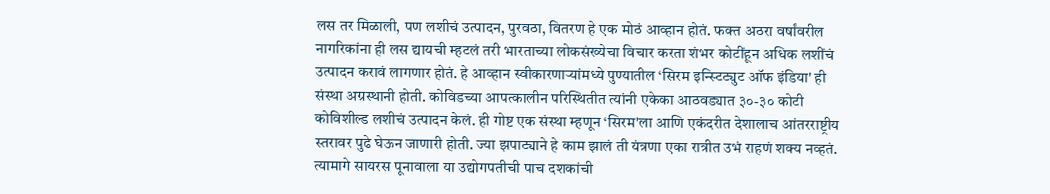लस तर मिळाली, पण लशीचं उत्पादन, पुरवठा, वितरण हे एक मोठं आव्हान होतं. फक्त अठरा वर्षांवरील नागरिकांना ही लस द्यायची म्हटलं तरी भारताच्या लोकसंख्येचा विचार करता शंभर कोटींहून अधिक लशींचं उत्पादन करावं लागणार होतं. हे आव्हान स्वीकारणाऱ्यांमध्ये पुण्यातील ‘सिरम इन्स्टिट्युट ऑफ इंडिया' ही संस्था अग्रस्थानी होती. कोविडच्या आपत्कालीन परिस्थितीत त्यांनी एकेका आठवड्यात ३०-३० कोटी कोविशील्ड लशीचं उत्पादन केलं. ही गोष्ट एक संस्था म्हणून ‘सिरम'ला आणि एकंदरीत देशालाच आंतरराष्ट्रीय स्तरावर पुढे घेऊन जाणारी होती. ज्या झपाट्याने हे काम झालं ती यंत्रणा एका रात्रीत उभं राहणं शक्य नव्हतं. त्यामागे सायरस पूनावाला या उद्योगपतीची पाच दशकांची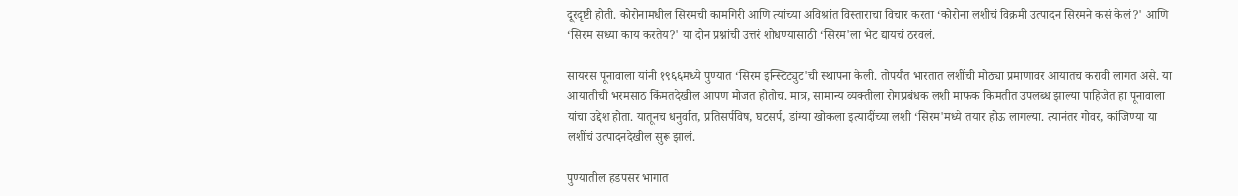दूरदृष्टी होती. कोरोनामधील सिरमची कामगिरी आणि त्यांच्या अविश्रांत विस्ताराचा विचार करता ‘कोरोना लशीचं विक्रमी उत्पादन सिरमने कसं केलं?' आणि ‘सिरम सध्या काय करतेय?' या दोन प्रश्नांची उत्तरं शोधण्यासाठी ‘सिरम'ला भेट द्यायचं ठरवलं.

सायरस पूनावाला यांनी १९६६मध्ये पुण्यात ‘सिरम इन्स्टिट्युट'ची स्थापना केली. तोपर्यंत भारतात लशींची मोठ्या प्रमाणावर आयातच करावी लागत असे. या आयातीची भरमसाठ किंमतदेखील आपण मोजत होतोच. मात्र, सामान्य व्यक्तीला रोगप्रबंधक लशी माफक किमतीत उपलब्ध झाल्या पाहिजेत हा पूनावाला यांचा उद्देश होता. यातूनच धनुर्वात, प्रतिसर्पविष, घटसर्प, डांग्या खोकला इत्यादींच्या लशी ‘सिरम'मध्ये तयार होऊ लागल्या. त्यानंतर गोवर, कांजिण्या या लशींचं उत्पादनदेखील सुरू झालं.

पुण्यातील हडपसर भागात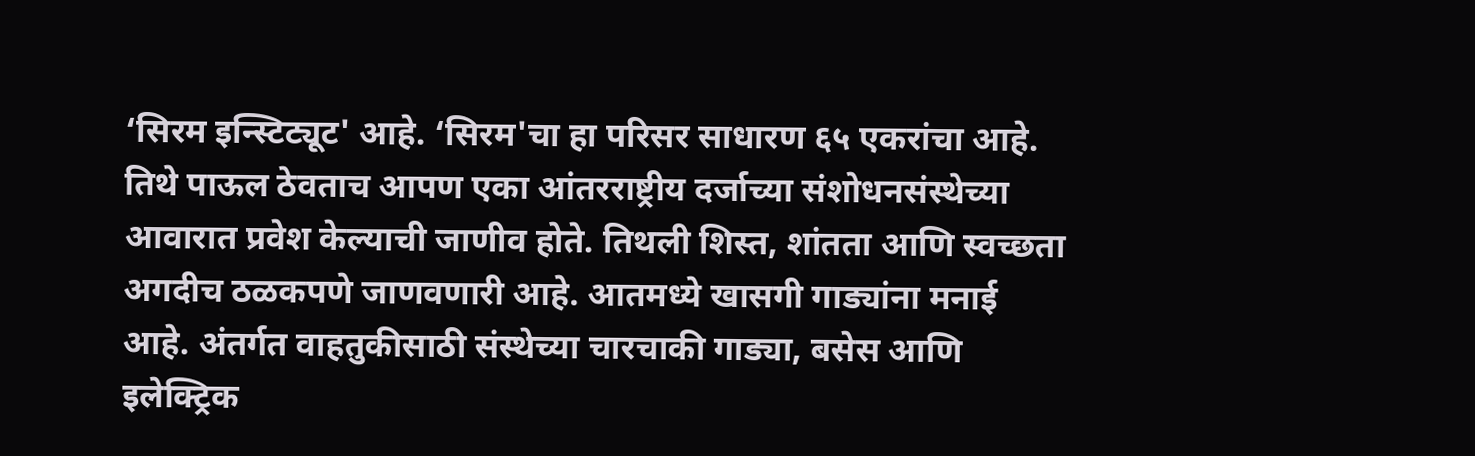‘सिरम इन्स्टिट्यूट' आहे. ‘सिरम'चा हा परिसर साधारण ६५ एकरांचा आहे. तिथे पाऊल ठेवताच आपण एका आंतरराष्ट्रीय दर्जाच्या संशोधनसंस्थेच्या आवारात प्रवेश केल्याची जाणीव होते. तिथली शिस्त, शांतता आणि स्वच्छता अगदीच ठळकपणे जाणवणारी आहे. आतमध्ये खासगी गाड्यांना मनाई आहे. अंतर्गत वाहतुकीसाठी संस्थेच्या चारचाकी गाड्या, बसेस आणि इलेक्ट्रिक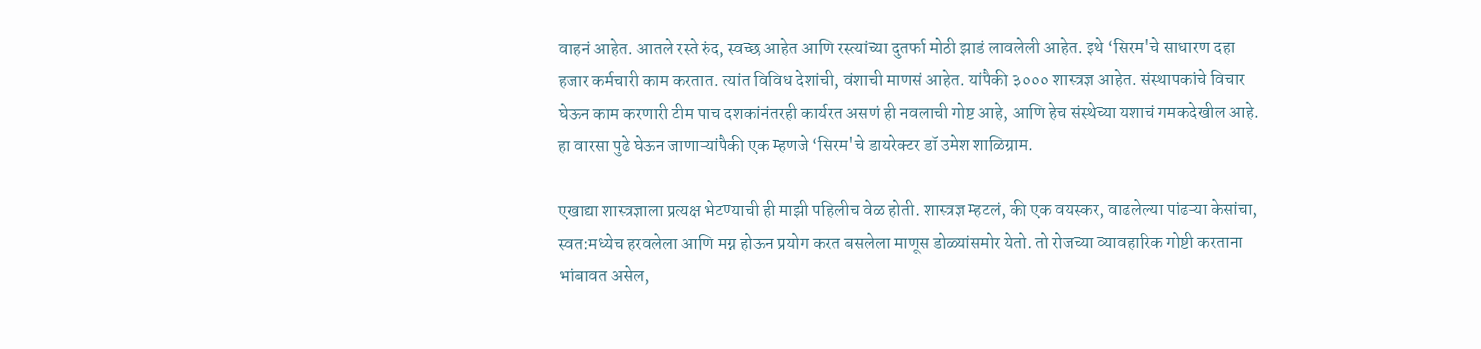वाहनं आहेत. आतले रस्ते रुंद, स्वच्छ आहेत आणि रस्त्यांच्या दुतर्फा मोठी झाडं लावलेली आहेत. इथे ‘सिरम'चे साधारण दहा हजार कर्मचारी काम करतात. त्यांत विविध देशांची, वंशाची माणसं आहेत. यांपैकी ३००० शास्त्रज्ञ आहेत. संस्थापकांचे विचार घेऊन काम करणारी टीम पाच दशकांनंतरही कार्यरत असणं ही नवलाची गोष्ट आहे, आणि हेच संस्थेच्या यशाचं गमकदेखील आहे. हा वारसा पुढे घेऊन जाणाऱ्यांपैकी एक म्हणजे ‘सिरम'चे डायरेक्टर डॉ उमेश शाळिग्राम.

एखाद्या शास्त्रज्ञाला प्रत्यक्ष भेटण्याची ही माझी पहिलीच वेळ होती. शास्त्रज्ञ म्हटलं, की एक वयस्कर, वाढलेल्या पांढऱ्या केसांचा, स्वत:मध्येच हरवलेला आणि मग्न होऊन प्रयोग करत बसलेला माणूस डोळ्यांसमोर येतो. तो रोजच्या व्यावहारिक गोष्टी करताना भांबावत असेल,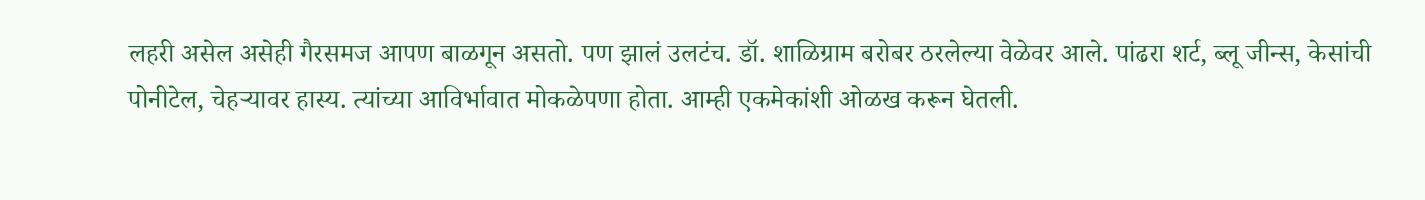लहरी असेल असेही गैरसमज आपण बाळगून असतो. पण झालं उलटंच. डॉ. शाळिग्राम बरोबर ठरलेल्या वेळेवर आले. पांढरा शर्ट, ब्लू जीन्स, केसांची पोनीटेल, चेहऱ्यावर हास्य. त्यांच्या आविर्भावात मोकळेपणा होता. आम्ही एकमेकांशी ओळख करून घेतली.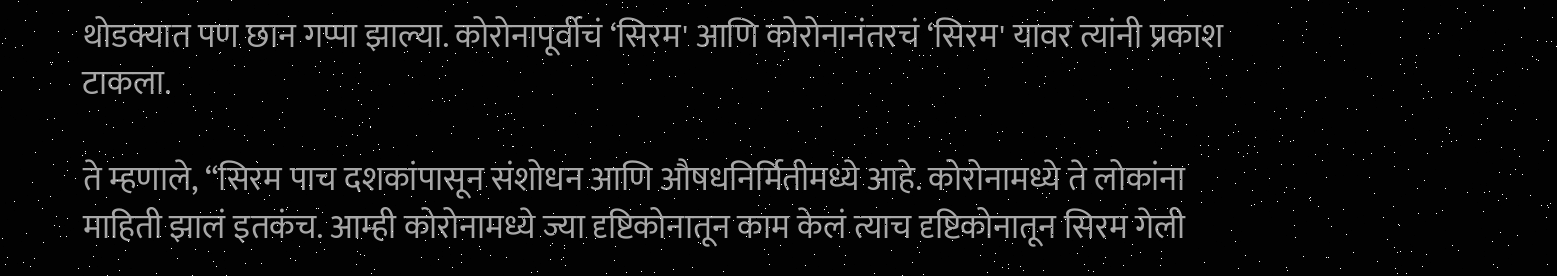थोडक्यात पण छान गप्पा झाल्या. कोरोनापूर्वीचं ‘सिरम' आणि कोरोनानंतरचं ‘सिरम' यावर त्यांनी प्रकाश टाकला.

ते म्हणाले, “सिरम पाच दशकांपासून संशोधन आणि औषधनिर्मितीमध्ये आहे. कोरोनामध्ये ते लोकांना माहिती झालं इतकंच. आम्ही कोरोनामध्ये ज्या दृष्टिकोनातून काम केलं त्याच दृष्टिकोनातून सिरम गेली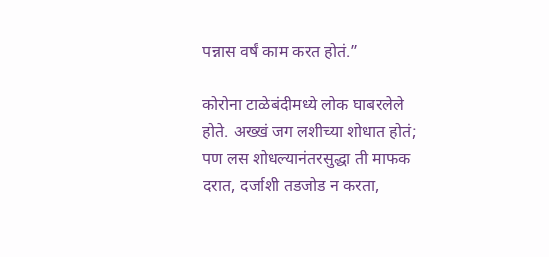पन्नास वर्षं काम करत होतं.”

कोरोना टाळेबंदीमध्ये लोक घाबरलेले होते. अख्खं जग लशीच्या शोधात होतं; पण लस शोधल्यानंतरसुद्धा ती माफक दरात, दर्जाशी तडजोड न करता,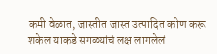कमी वेळात, जास्तीत जास्त उत्पादित कोण करू शकेल याकडे सगळ्यांचं लक्ष लागलेलं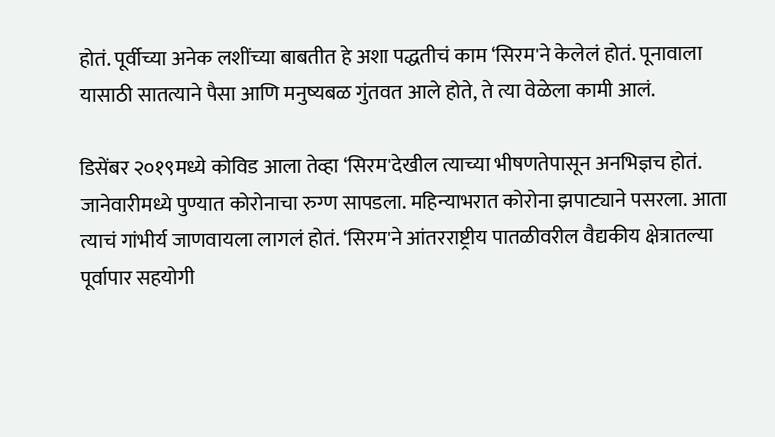होतं. पूर्वीच्या अनेक लशींच्या बाबतीत हे अशा पद्धतीचं काम ‘सिरम'ने केलेलं होतं. पूनावाला यासाठी सातत्याने पैसा आणि मनुष्यबळ गुंतवत आले होते, ते त्या वेळेला कामी आलं.

डिसेंबर २०१९मध्ये कोविड आला तेव्हा ‘सिरम'देखील त्याच्या भीषणतेपासून अनभिज्ञच होतं. जानेवारीमध्ये पुण्यात कोरोनाचा रुग्ण सापडला. महिन्याभरात कोरोना झपाट्याने पसरला. आता त्याचं गांभीर्य जाणवायला लागलं होतं. ‘सिरम'ने आंतरराष्ट्रीय पातळीवरील वैद्यकीय क्षेत्रातल्या पूर्वापार सहयोगी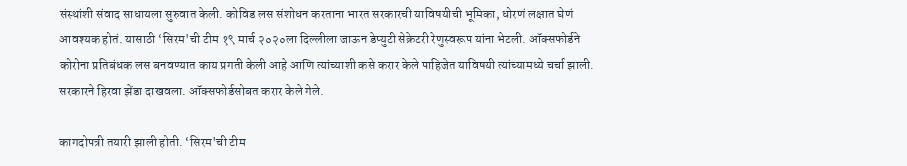संस्थांशी संवाद साधायला सुरुवात केली. कोविड लस संशोधन करताना भारत सरकारची याविषयीची भूमिका, धोरणं लक्षात घेणं आवश्यक होतं. यासाठी ‘सिरम'ची टीम १९ मार्च २०२०ला दिल्लीला जाऊन डेप्युटी सेक्रेटरी रेणुस्वरूप यांना भेटली. ऑक्सफोर्डने कोरोना प्रतिबंधक लस बनवण्यात काय प्रगती केली आहे आणि त्यांच्याशी कसे करार केले पाहिजेत याविषयी त्यांच्यामध्ये चर्चा झाली. सरकारने हिरवा झेंडा दाखवला. ऑक्सफोर्डसोबत करार केले गेले.

कागदोपत्री तयारी झाली होती. ‘सिरम'ची टीम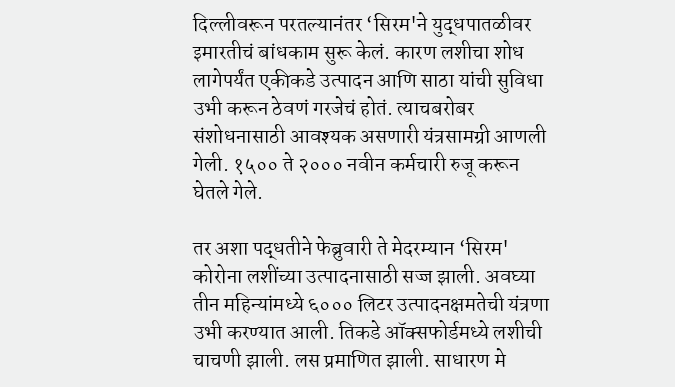दिल्लीवरून परतल्यानंतर ‘सिरम'ने युद्धपातळीवर इमारतीचं बांधकाम सुरू केलं. कारण लशीचा शोध लागेपर्यंत एकीकडे उत्पादन आणि साठा यांची सुविधा उभी करून ठेवणं गरजेचं होतं. त्याचबरोबर संशोधनासाठी आवश्यक असणारी यंत्रसामग्री आणली गेली. १५०० ते २००० नवीन कर्मचारी रुजू करून घेतले गेले.

तर अशा पद्धतीने फेब्रुवारी ते मेदरम्यान ‘सिरम' कोरोना लशींच्या उत्पादनासाठी सज्ज झाली. अवघ्या तीन महिन्यांमध्ये ६००० लिटर उत्पादनक्षमतेची यंत्रणा उभी करण्यात आली. तिकडे ऑक्सफोर्डमध्ये लशीची चाचणी झाली. लस प्रमाणित झाली. साधारण मे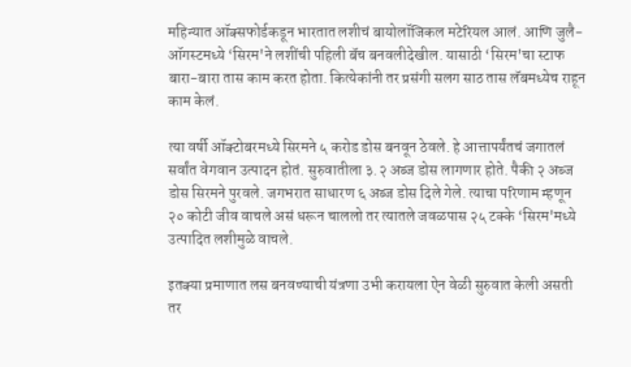महिन्यात ऑक्सफोर्डकडून भारतात लशीचं बायोलॉजिकल मटेरियल आलं. आणि जुलै-ऑगस्टमध्ये ‘सिरम'ने लशींची पहिली बॅच बनवलीदेखील. यासाठी ‘सिरम'चा स्टाफ बारा-बारा तास काम करत होता. कित्येकांनी तर प्रसंगी सलग साठ तास लॅबमध्येच राहून काम केलं.

त्या वर्षी ऑक्टोबरमध्ये सिरमने ५ करोड डोस बनवून ठेवले. हे आत्तापर्यंतचं जगातलं सर्वांत वेगवान उत्पादन होतं. सुरुवातीला ३.२ अब्ज डोस लागणार होते. पैकी २ अब्ज डोस सिरमने पुरवले. जगभरात साधारण ६ अब्ज डोस दिले गेले. त्याचा परिणाम म्हणून २० कोटी जीव वाचले असं धरून चाललो तर त्यातले जवळपास २५ टक्के ‘सिरम'मध्ये उत्पादित लशीमुळे वाचले.

इतक्या प्रमाणात लस बनवण्याची यंत्रणा उभी करायला ऐन वेळी सुरुवात केली असती तर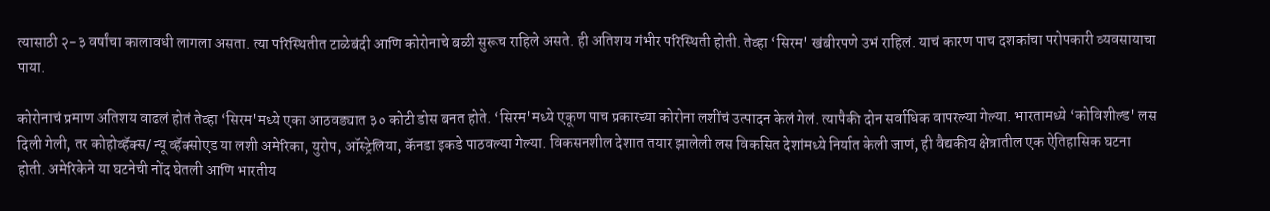त्यासाठी २-३ वर्षांचा कालावधी लागला असता. त्या परिस्थितीत टाळेबंदी आणि कोरोनाचे बळी सुरूच राहिले असते. ही अतिशय गंभीर परिस्थिती होती. तेव्हा ‘सिरम' खंबीरपणे उभं राहिलं. याचं कारण पाच दशकांचा परोपकारी व्यवसायाचा पाया.

कोरोनाचं प्रमाण अतिशय वाढलं होतं तेव्हा ‘सिरम'मध्ये एका आठवड्यात ३० कोटी डोस बनत होते. ‘सिरम'मध्ये एकूण पाच प्रकारच्या कोरोना लशींचं उत्पादन केलं गेलं. त्यापैकी दोन सर्वाधिक वापरल्या गेल्या. भारतामध्ये ‘कोविशील्ड' लस दिली गेली, तर कोहोव्हॅक्स/ न्यू व्हॅक्सोएड या लशी अमेरिका, युरोप, ऑस्ट्रेलिया, कॅनडा इकडे पाठवल्या गेल्या. विकसनशील देशात तयार झालेली लस विकसित देशांमध्ये निर्यात केली जाणं, ही वैद्यकीय क्षेत्रातील एक ऐतिहासिक घटना होती. अमेरिकेने या घटनेची नोंद घेतली आणि भारतीय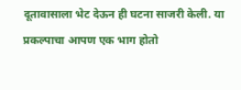दूतावासाला भेट देऊन ही घटना साजरी केली. या प्रकल्पाचा आपण एक भाग होतो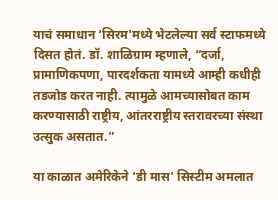याचं समाधान ‘सिरम'मध्ये भेटलेल्या सर्व स्टाफमध्ये दिसत होतं. डॉ. शाळिग्राम म्हणाले, “दर्जा, प्रामाणिकपणा, पारदर्शकता यामध्ये आम्ही कधीही तडजोड करत नाही. त्यामुळे आमच्यासोबत काम करण्यासाठी राष्ट्रीय, आंतरराष्ट्रीय स्तरावरच्या संस्था उत्सुक असतात.”

या काळात अमेरिकेने ‘डी मास' सिस्टीम अमलात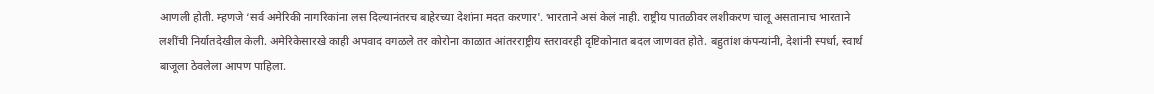आणली होती. म्हणजे ‘सर्व अमेरिकी नागरिकांना लस दिल्यानंतरच बाहेरच्या देशांना मदत करणार'. भारताने असं केलं नाही. राष्ट्रीय पातळीवर लशीकरण चालू असतानाच भारताने लशींची निर्यातदेखील केली. अमेरिकेसारखे काही अपवाद वगळले तर कोरोना काळात आंतरराष्ट्रीय स्तरावरही दृष्टिकोनात बदल जाणवत होते. बहुतांश कंपन्यांनी, देशांनी स्पर्धा, स्वार्थ बाजूला ठेवलेला आपण पाहिला.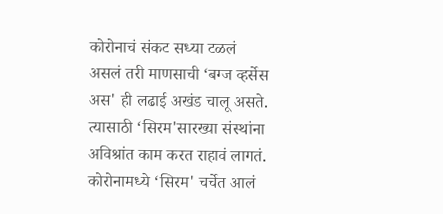कोरोनाचं संकट सध्या टळलं असलं तरी माणसाची ‘बग्ज व्हर्सेस अस' ही लढाई अखंड चालू असते. त्यासाठी ‘सिरम'सारख्या संस्थांना अविश्रांत काम करत राहावं लागतं. कोरोनामध्ये ‘सिरम' चर्चेत आलं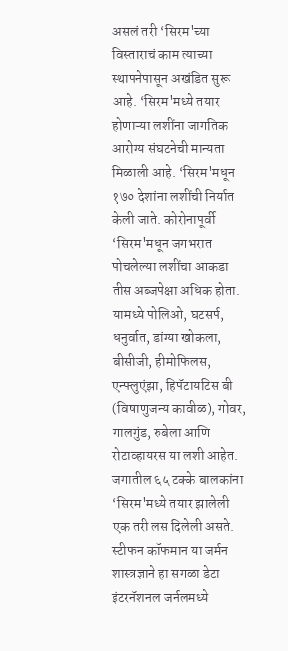असलं तरी ‘सिरम'च्या विस्ताराचं काम त्याच्या स्थापनेपासून अखंडित सुरू आहे. ‘सिरम'मध्ये तयार होणाऱ्या लशींना जागतिक आरोग्य संघटनेची मान्यता मिळाली आहे. ‘सिरम'मधून १७० देशांना लशींची निर्यात केली जाते. कोरोनापूर्वी ‘सिरम'मधून जगभरात पोचलेल्या लशींचा आकडा तीस अब्जपेक्षा अधिक होता. यामध्ये पोलिओ, घटसर्प, धनुर्वात, डांग्या खोकला, बीसीजी, हीमोफिलस, एन्फ्लुएंझा, हिपॅटायटिस बी (विषाणुजन्य कावीळ), गोवर, गालगुंड, रुबेला आणि रोटाव्हायरस या लशी आहेत. जगातील ६५ टक्के बालकांना ‘सिरम'मध्ये तयार झालेली एक तरी लस दिलेली असते. स्टीफन कॉफमान या जर्मन शास्त्रज्ञाने हा सगळा डेटा इंटरनॅशनल जर्नलमध्ये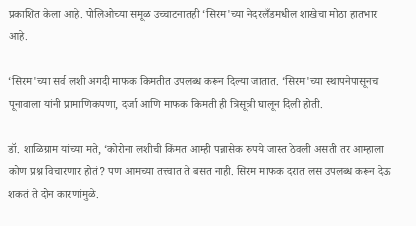प्रकाशित केला आहे. पोलिओच्या समूळ उच्चाटनातही ‘सिरम'च्या नेदरलँडमधील शाखेचा मोठा हातभार आहे.

‘सिरम'च्या सर्व लशी अगदी माफक किमतीत उपलब्ध करून दिल्या जातात. ‘सिरम'च्या स्थापनेपासूनच पूनावाला यांनी प्रामाणिकपणा, दर्जा आणि माफक किमती ही त्रिसूत्री घालून दिली होती.

डॉ. शाळिग्राम यांच्या मते, ‘कोरोना लशीची किंमत आम्ही पन्नासेक रुपये जास्त ठेवली असती तर आम्हाला कोण प्रश्न विचारणार होतं? पण आमच्या तत्त्वात ते बसत नाही. सिरम माफक दरात लस उपलब्ध करून देऊ शकतं ते दोन कारणांमुळे.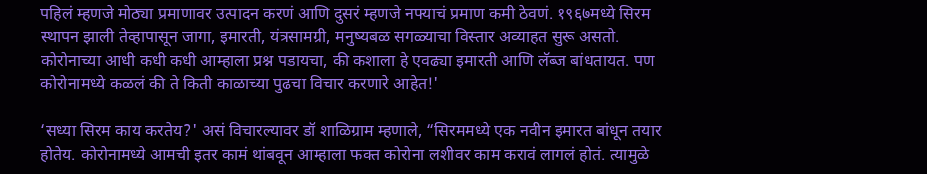पहिलं म्हणजे मोठ्या प्रमाणावर उत्पादन करणं आणि दुसरं म्हणजे नफ्याचं प्रमाण कमी ठेवणं. १९६७मध्ये सिरम स्थापन झाली तेव्हापासून जागा, इमारती, यंत्रसामग्री, मनुष्यबळ सगळ्याचा विस्तार अव्याहत सुरू असतो. कोरोनाच्या आधी कधी कधी आम्हाला प्रश्न पडायचा, की कशाला हे एवढ्या इमारती आणि लॅब्ज बांधतायत. पण कोरोनामध्ये कळलं की ते किती काळाच्या पुढचा विचार करणारे आहेत!'

‘सध्या सिरम काय करतेय?' असं विचारल्यावर डॉ शाळिग्राम म्हणाले, “सिरममध्ये एक नवीन इमारत बांधून तयार होतेय. कोरोनामध्ये आमची इतर कामं थांबवून आम्हाला फक्त कोरोना लशीवर काम करावं लागलं होतं. त्यामुळे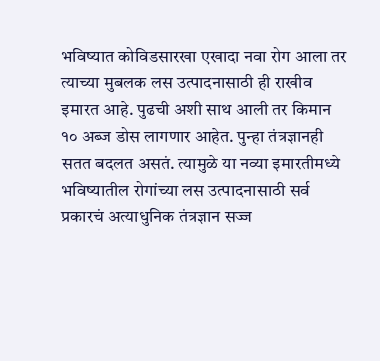भविष्यात कोविडसारखा एखादा नवा रोग आला तर त्याच्या मुबलक लस उत्पादनासाठी ही राखीव इमारत आहे. पुढची अशी साथ आली तर किमान १० अब्ज डोस लागणार आहेत. पुन्हा तंत्रज्ञानही सतत बदलत असतं. त्यामुळे या नव्या इमारतीमध्ये भविष्यातील रोगांच्या लस उत्पादनासाठी सर्व प्रकारचं अत्याधुनिक तंत्रज्ञान सज्ज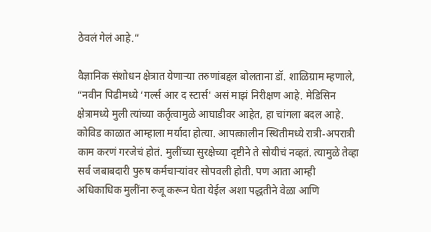ठेवलं गेलं आहे.”

वैज्ञानिक संशोधन क्षेत्रात येणाऱ्या तरुणांबद्दल बोलताना डॉ. शाळिग्राम म्हणाले, “नवीन पिढीमध्ये ‘गर्ल्स आर द स्टार्स' असं माझं निरीक्षण आहे. मेडिसिन क्षेत्रामध्ये मुली त्यांच्या कर्तृत्वामुळे आघाडीवर आहेत, हा चांगला बदल आहे. कोविड काळात आम्हाला मर्यादा होत्या. आपत्कालीन स्थितीमध्ये रात्री-अपरात्री काम करणं गरजेचं होतं. मुलींच्या सुरक्षेच्या दृष्टीने ते सोयीचं नव्हतं. त्यामुळे तेव्हा सर्व जबाबदारी पुरुष कर्मचाऱ्यांवर सोपवली होती. पण आता आम्ही अधिकाधिक मुलींना रुजू करून घेता येईल अशा पद्धतीने वेळा आणि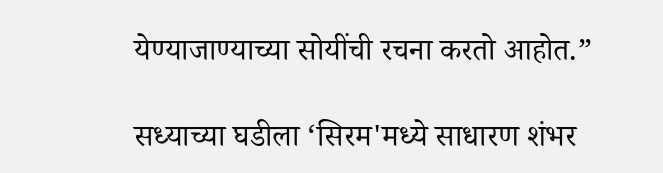येण्याजाण्याच्या सोयींची रचना करतो आहोत.”

सध्याच्या घडीला ‘सिरम'मध्ये साधारण शंभर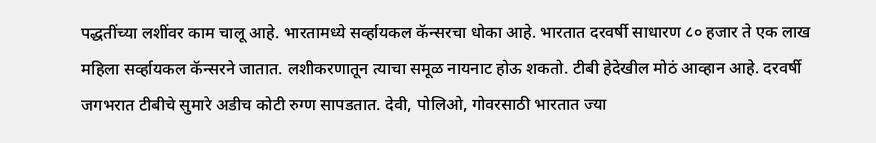पद्धतींच्या लशींवर काम चालू आहे. भारतामध्ये सर्व्हायकल कॅन्सरचा धोका आहे. भारतात दरवर्षी साधारण ८० हजार ते एक लाख महिला सर्व्हायकल कॅन्सरने जातात. लशीकरणातून त्याचा समूळ नायनाट होऊ शकतो. टीबी हेदेखील मोठं आव्हान आहे. दरवर्षी जगभरात टीबीचे सुमारे अडीच कोटी रुग्ण सापडतात. देवी, पोलिओ, गोवरसाठी भारतात ज्या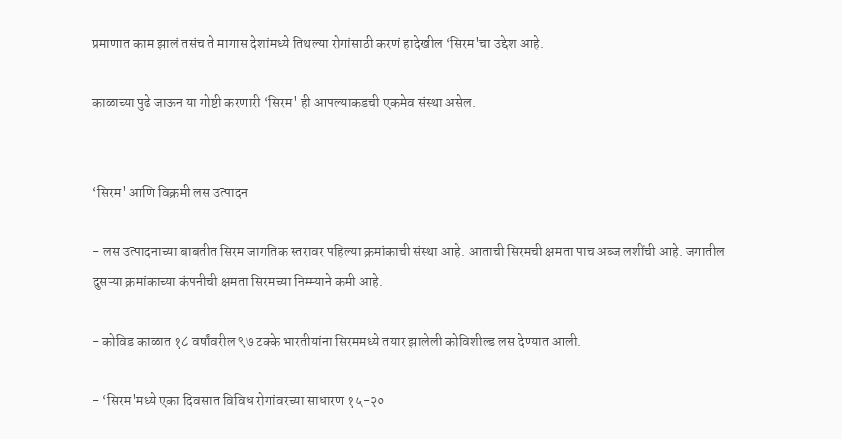प्रमाणात काम झालं तसंच ते मागास देशांमध्ये तिथल्या रोगांसाठी करणं हादेखील ‘सिरम'चा उद्देश आहे.

काळाच्या पुढे जाऊन या गोष्टी करणारी ‘सिरम' ही आपल्याकडची एकमेव संस्था असेल.


‘सिरम' आणि विक्रमी लस उत्पादन

- लस उत्पादनाच्या बाबतीत सिरम जागतिक स्तरावर पहिल्या क्रमांकाची संस्था आहे. आताची सिरमची क्षमता पाच अब्ज लशींची आहे. जगातील दुसऱ्या क्रमांकाच्या कंपनीची क्षमता सिरमच्या निम्म्याने कमी आहे.

- कोविड काळात १८ वर्षांवरील ९७ टक्के भारतीयांना सिरममध्ये तयार झालेली कोविशील्ड लस देण्यात आली.

- ‘सिरम'मध्ये एका दिवसात विविध रोगांवरच्या साधारण १५-२०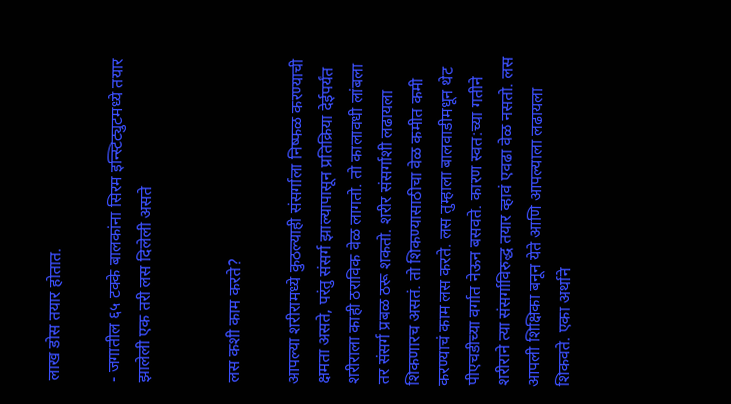लाख डोस तयार होतात.

- जगातील ६५ टक्के बालकांना सिरम इन्स्टिट्युटमध्ये तयार झालेली एक तरी लस दिलेली असते


लस कशी काम करते?

आपल्या शरीरामध्ये कुठल्याही संसर्गाला निष्फळ करण्याची क्षमता असते, परंतु संसर्ग झाल्यापासून प्रतिक्रिया देईपर्यंत शरीराला काही ठराविक वेळ लागतो. तो कालावधी लांबला तर संसर्ग प्रबळ ठरू शकतो. शरीर संसर्गाशी लढायला शिकणारच असतं. तो शिकण्यासाठीचा वेळ कमीत कमी करण्याचं काम लस करते. लस तुम्हाला बालवाडीमधून थेट पीएचडीच्या वर्गात नेऊन बसवते. कारण स्वत:च्या गतीने शरीराने त्या संसर्गाविरुद्ध तयार व्हावं एवढा वेळ नसतो. लस आपली शिक्षिका बनून येते आणि आपल्याला लढायला शिकवते. एका अर्थाने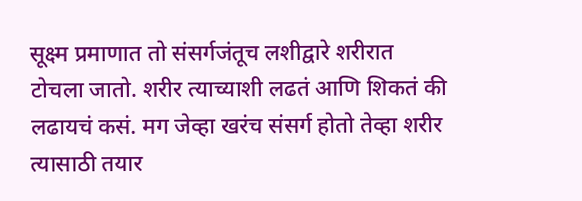सूक्ष्म प्रमाणात तो संसर्गजंतूच लशीद्वारे शरीरात टोचला जातो. शरीर त्याच्याशी लढतं आणि शिकतं की लढायचं कसं. मग जेव्हा खरंच संसर्ग होतो तेव्हा शरीर त्यासाठी तयार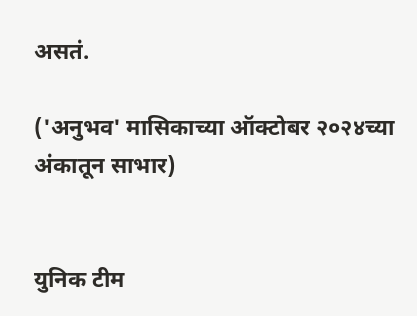असतं.

('अनुभव' मासिकाच्या ऑक्टोबर २०२४च्या अंकातून साभार)


युनिक टीम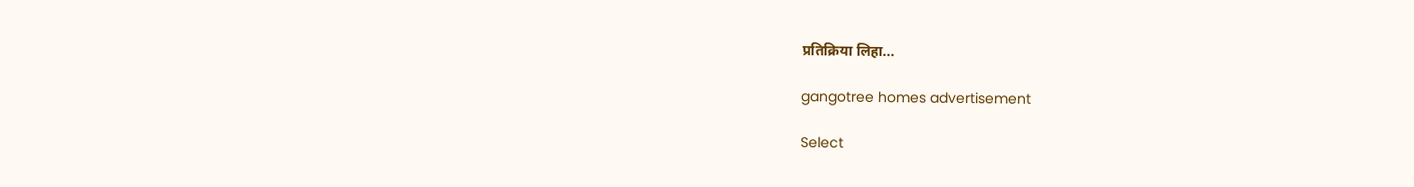प्रतिक्रिया लिहा...

gangotree homes advertisement

Select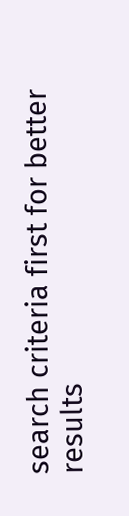search criteria first for better results